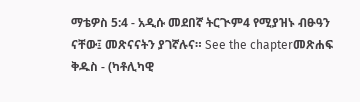ማቴዎስ 5:4 - አዲሱ መደበኛ ትርጒም4 የሚያዝኑ ብፁዓን ናቸው፤ መጽናናትን ያገኛሉና። See the chapterመጽሐፍ ቅዱስ - (ካቶሊካዊ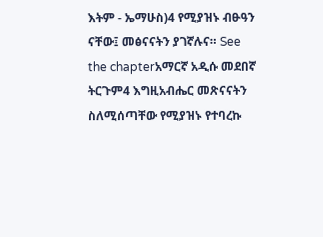እትም - ኤማሁስ)4 የሚያዝኑ ብፁዓን ናቸው፤ መፅናናትን ያገኛሉና። See the chapterአማርኛ አዲሱ መደበኛ ትርጉም4 እግዚአብሔር መጽናናትን ስለሚሰጣቸው የሚያዝኑ የተባረኩ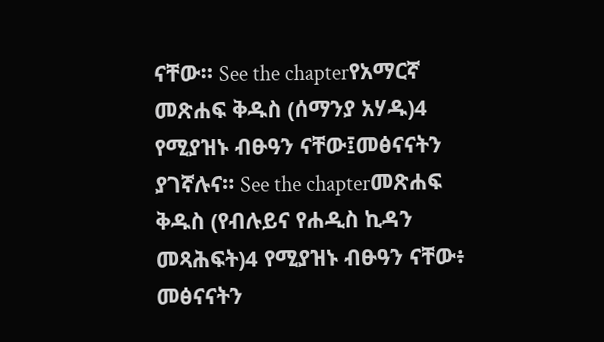ናቸው። See the chapterየአማርኛ መጽሐፍ ቅዱስ (ሰማንያ አሃዱ)4 የሚያዝኑ ብፁዓን ናቸው፤መፅናናትን ያገኛሉና። See the chapterመጽሐፍ ቅዱስ (የብሉይና የሐዲስ ኪዳን መጻሕፍት)4 የሚያዝኑ ብፁዓን ናቸው፥ መፅናናትን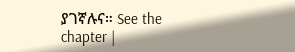ያገኛሉና። See the chapter |